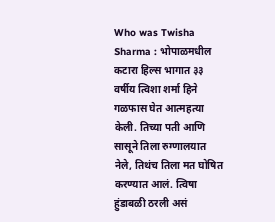Who was Twisha Sharma : भोपाळमधील कटारा हिल्स भागात ३३ वर्षीय त्विशा शर्मा हिने गळफास घेत आत्महत्या केली. तिच्या पती आणि सासूने तिला रुग्णालयात नेले, तिथंच तिला मत घोषित करण्यात आलं. त्विषा हुंडाबळी ठरली असं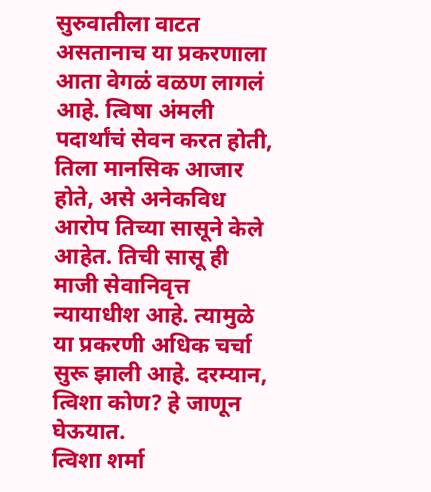सुरुवातीला वाटत असतानाच या प्रकरणाला आता वेगळं वळण लागलं आहे. त्विषा अंमली पदार्थांचं सेवन करत होती, तिला मानसिक आजार होते, असे अनेकविध आरोप तिच्या सासूने केले आहेत. तिची सासू ही माजी सेवानिवृत्त न्यायाधीश आहे. त्यामुळे या प्रकरणी अधिक चर्चा सुरू झाली आहे. दरम्यान, त्विशा कोण? हे जाणून घेऊयात.
त्विशा शर्मा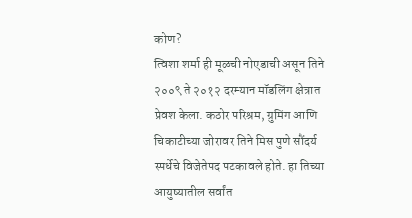कोण?
त्विशा शर्मा ही मूळची नोएडाची असून तिने २००९ ते २०१२ दरम्यान मॉडलिंग क्षेत्रात प्रेवश केला. कठोर परिश्रम, ग्रुमिंग आणि चिकाटीच्या जोरावर तिने मिस पुणे सौंदर्य स्पर्धेचे विजेतेपद पटकावले होते. हा तिच्या आयुष्यातील सर्वांत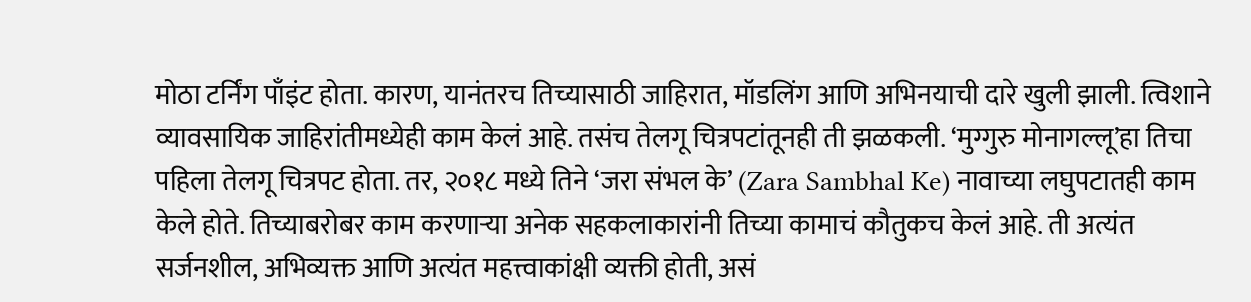मोठा टर्निंग पाँइंट होता. कारण, यानंतरच तिच्यासाठी जाहिरात, मॉडलिंग आणि अभिनयाची दारे खुली झाली. त्विशाने व्यावसायिक जाहिरांतीमध्येही काम केलं आहे. तसंच तेलगू चित्रपटांतूनही ती झळकली. ‘मुग्गुरु मोनागल्लू’हा तिचा पहिला तेलगू चित्रपट होता. तर, २०१८ मध्ये तिने ‘जरा संभल के’ (Zara Sambhal Ke) नावाच्या लघुपटातही काम केले होते. तिच्याबरोबर काम करणाऱ्या अनेक सहकलाकारांनी तिच्या कामाचं कौतुकच केलं आहे. ती अत्यंत सर्जनशील, अभिव्यक्त आणि अत्यंत महत्त्वाकांक्षी व्यक्ती होती, असं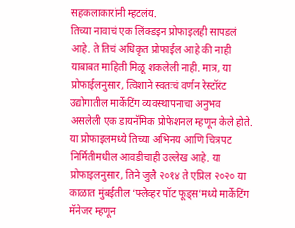सहकलाकारांनी म्हटलंय.
तिच्या नावाचं एक लिंक्डइन प्रोफाइलही सापडलं आहे. ते तिचं अधिकृत प्रोफाईल आहे की नाही याबाबत माहिती मिळू शकलेली नाही. मात्र, या प्रोफाईलनुसार, त्विशाने स्वतःचं वर्णन रेस्टॉरंट उद्योगातील मार्केटिंग व्यवस्थापनाचा अनुभव असलेली एक डायनॅमिक प्रोफेशनल म्हणून केले होते. या प्रोफाइलमध्ये तिच्या अभिनय आणि चित्रपट निर्मितीमधील आवडीचाही उल्लेख आहे. या प्रोफाइलनुसार, तिने जुलै २०१४ ते एप्रिल २०२० या काळात मुंबईतील ‘फ्लेव्हर पॉट फूड्स’मध्ये मार्केटिंग मॅनेजर म्हणून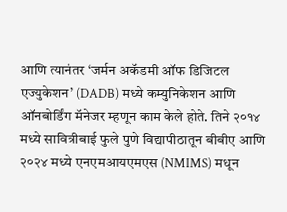आणि त्यानंतर ‘जर्मन अकॅडमी ऑफ डिजिटल एज्युकेशन’ (DADB) मध्ये कम्युनिकेशन आणि ऑनबोर्डिंग मॅनेजर म्हणून काम केले होते. तिने २०१४ मध्ये सावित्रीबाई फुले पुणे विद्यापीठातून बीबीए आणि २०२४ मध्ये एनएमआयएमएस (NMIMS) मधून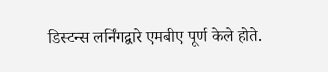डिस्टन्स लर्निंगद्वारे एमबीए पूर्ण केले होते.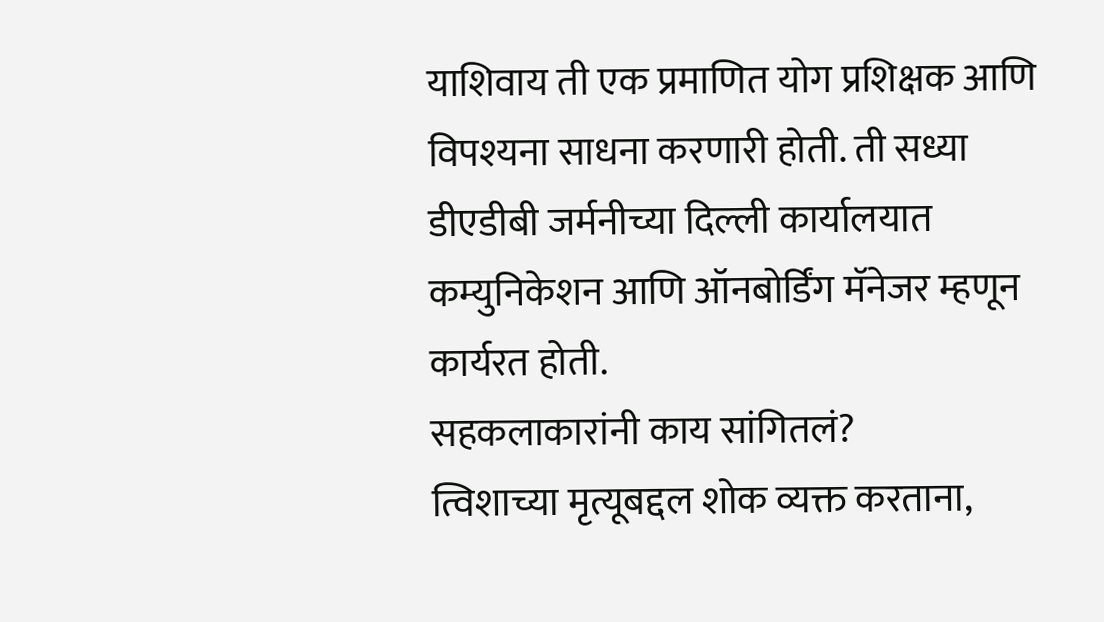याशिवाय ती एक प्रमाणित योग प्रशिक्षक आणि विपश्यना साधना करणारी होती. ती सध्या डीएडीबी जर्मनीच्या दिल्ली कार्यालयात कम्युनिकेशन आणि ऑनबोर्डिंग मॅनेजर म्हणून कार्यरत होती.
सहकलाकारांनी काय सांगितलं?
त्विशाच्या मृत्यूबद्दल शोक व्यक्त करताना,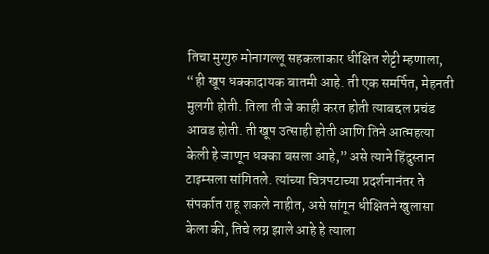तिचा मुग्गुरु मोनागल्लू सहकलाकार धीक्षित शेट्टी म्हणाला, “ही खूप धक्कादायक बातमी आहे. ती एक समर्पित, मेहनती मुलगी होती. तिला ती जे काही करत होती त्याबद्दल प्रचंड आवड होती. ती खूप उत्साही होती आणि तिने आत्महत्या केली हे जाणून धक्का बसला आहे,” असे त्याने हिंदुस्तान टाइम्सला सांगितले. त्यांच्या चित्रपटाच्या प्रदर्शनानंतर ते संपर्कात राहू शकले नाहीत, असे सांगून धीक्षितने खुलासा केला की, तिचे लग्न झाले आहे हे त्याला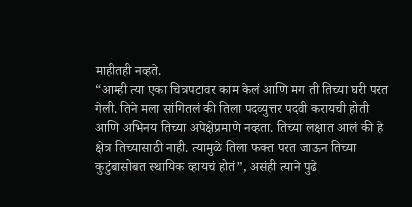माहीतही नव्हते.
“आम्ही त्या एका चित्रपटावर काम केलं आणि मग ती तिच्या घरी परत गेली. तिने मला सांगितलं की तिला पदव्युत्तर पदवी करायची होती आणि अभिनय तिच्या अपेक्षेप्रमाणे नव्हता. तिच्या लक्षात आलं की हे क्षेत्र तिच्यासाठी नाही. त्यामुळे तिला फक्त परत जाऊन तिच्या कुटुंबासोबत स्थायिक व्हायचं होतं”, असंही त्याने पुढे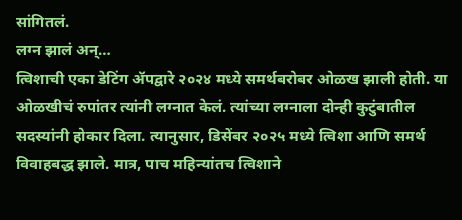सांगितलं.
लग्न झालं अन्…
त्विशाची एका डेटिंग ॲपद्वारे २०२४ मध्ये समर्थबरोबर ओळख झाली होती. या ओळखीचं रुपांतर त्यांनी लग्नात केलं. त्यांच्या लग्नाला दोन्ही कुटुंबातील सदस्यांनी होकार दिला. त्यानुसार, डिसेंबर २०२५ मध्ये त्विशा आणि समर्थ विवाहबद्ध झाले. मात्र, पाच महिन्यांतच त्विशाने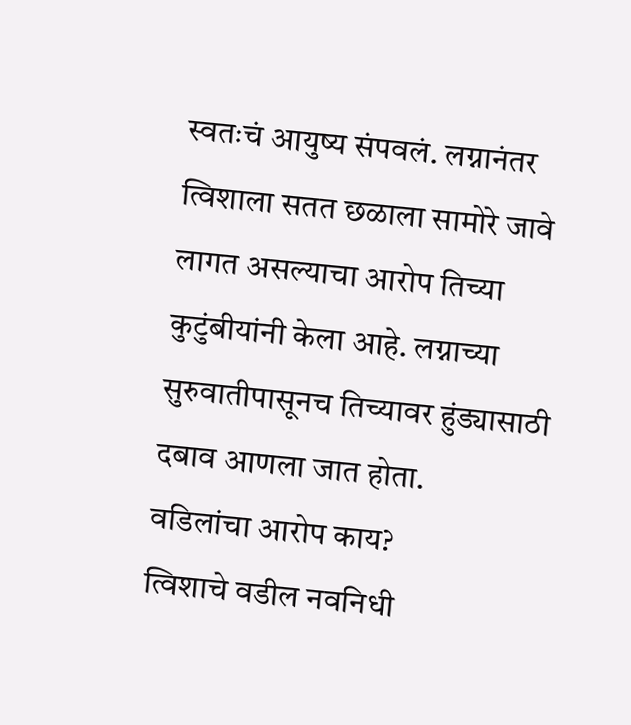स्वतःचं आयुष्य संपवलं. लग्नानंतर त्विशाला सतत छळाला सामोरे जावे लागत असल्याचा आरोप तिच्या कुटुंबीयांनी केला आहे. लग्नाच्या सुरुवातीपासूनच तिच्यावर हुंड्यासाठी दबाव आणला जात होता.
वडिलांचा आरोप काय?
त्विशाचे वडील नवनिधी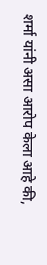शर्मा यांनी असा आरोप केला आहे की,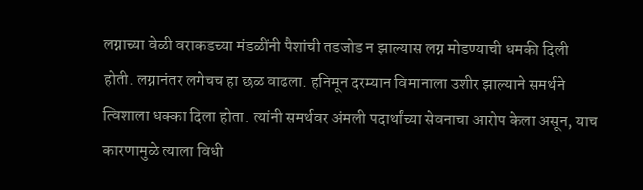लग्नाच्या वेळी वराकडच्या मंडळींनी पैशांची तडजोड न झाल्यास लग्न मोडण्याची धमकी दिली होती. लग्नानंतर लगेचच हा छळ वाढला. हनिमून दरम्यान विमानाला उशीर झाल्याने समर्थने त्विशाला धक्का दिला होता. त्यांनी समर्थवर अंमली पदार्थांच्या सेवनाचा आरोप केला असून, याच कारणामुळे त्याला विधी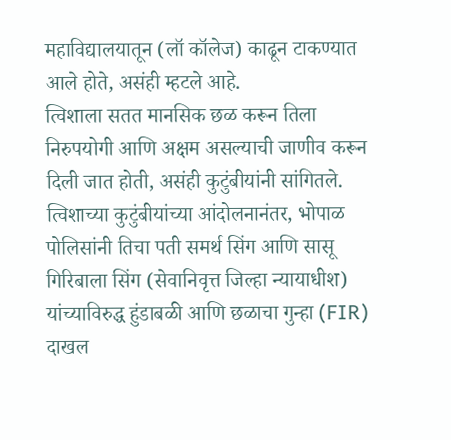महाविद्यालयातून (लॉ कॉलेज) काढून टाकण्यात आले होते, असंही म्हटले आहे.
त्विशाला सतत मानसिक छळ करून तिला निरुपयोगी आणि अक्षम असल्याची जाणीव करून दिली जात होती, असंही कुटुंबीयांनी सांगितले. त्विशाच्या कुटुंबीयांच्या आंदोलनानंतर, भोपाळ पोलिसांनी तिचा पती समर्थ सिंग आणि सासू गिरिबाला सिंग (सेवानिवृत्त जिल्हा न्यायाधीश) यांच्याविरुद्ध हुंडाबळी आणि छळाचा गुन्हा (FIR) दाखल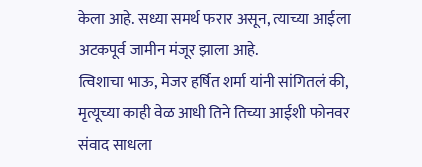केला आहे. सध्या समर्थ फरार असून, त्याच्या आईला अटकपूर्व जामीन मंजूर झाला आहे.
त्विशाचा भाऊ, मेजर हर्षित शर्मा यांनी सांगितलं की, मृत्यूच्या काही वेळ आधी तिने तिच्या आईशी फोनवर संवाद साधला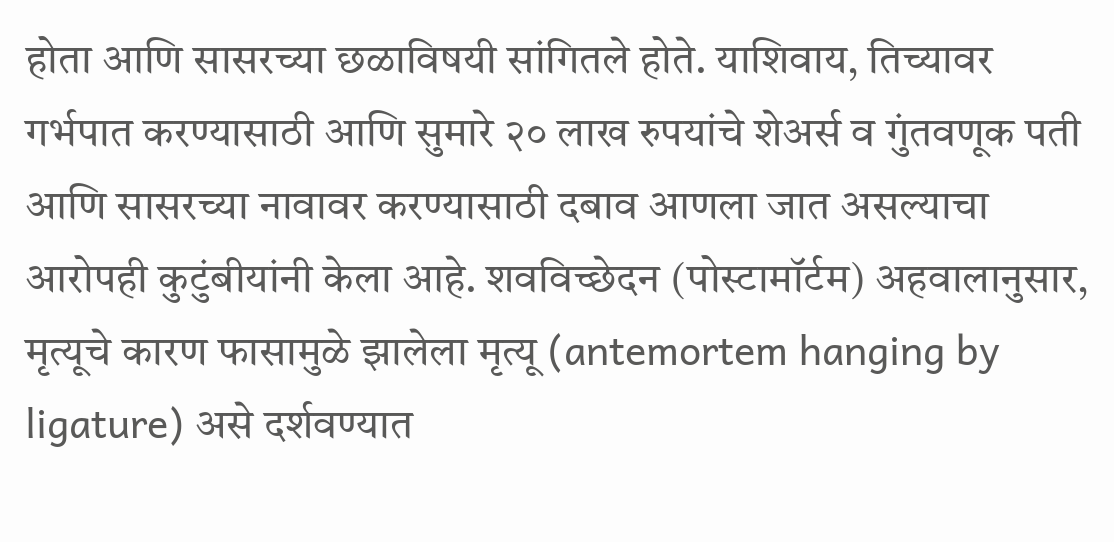होता आणि सासरच्या छळाविषयी सांगितले होते. याशिवाय, तिच्यावर गर्भपात करण्यासाठी आणि सुमारे २० लाख रुपयांचे शेअर्स व गुंतवणूक पती आणि सासरच्या नावावर करण्यासाठी दबाव आणला जात असल्याचा आरोपही कुटुंबीयांनी केला आहे. शवविच्छेदन (पोस्टामॉर्टम) अहवालानुसार, मृत्यूचे कारण फासामुळे झालेला मृत्यू (antemortem hanging by ligature) असे दर्शवण्यात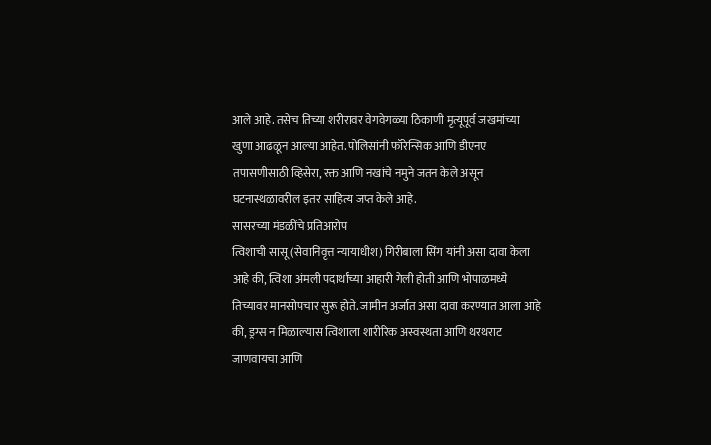आले आहे. तसेच तिच्या शरीरावर वेगवेगळ्या ठिकाणी मृत्यूपूर्व जखमांच्या खुणा आढळून आल्या आहेत. पोलिसांनी फॉरेन्सिक आणि डीएनए तपासणीसाठी व्हिसेरा, रक्त आणि नखांचे नमुने जतन केले असून घटनास्थळावरील इतर साहित्य जप्त केले आहे.
सासरच्या मंडळींचे प्रतिआरोप
त्विशाची सासू (सेवानिवृत्त न्यायाधीश) गिरीबाला सिंग यांनी असा दावा केला आहे की, त्विशा अंमली पदार्थांच्या आहारी गेली होती आणि भोपाळमध्ये तिच्यावर मानसोपचार सुरू होते. जामीन अर्जात असा दावा करण्यात आला आहे की, ड्रग्स न मिळाल्यास त्विशाला शारीरिक अस्वस्थता आणि थरथराट जाणवायचा आणि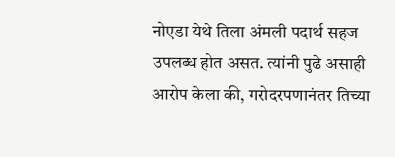नोएडा येथे तिला अंमली पदार्थ सहज उपलब्ध होत असत. त्यांनी पुढे असाही आरोप केला की, गरोदरपणानंतर तिच्या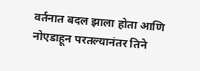वर्तनात बदल झाला होता आणि नोएडाहून परतल्यानंतर तिने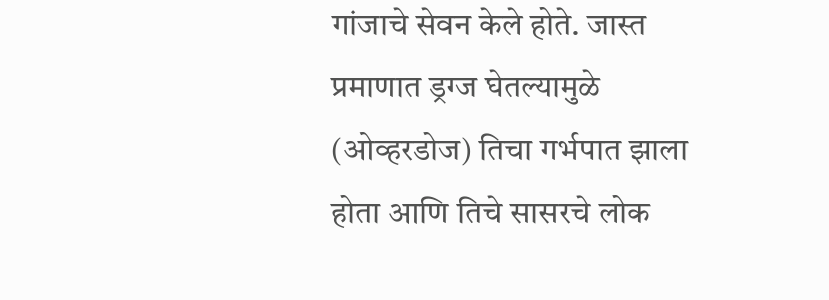गांजाचे सेवन केले होते. जास्त प्रमाणात ड्रग्ज घेतल्यामुळे (ओव्हरडोज) तिचा गर्भपात झाला होता आणि तिचे सासरचे लोक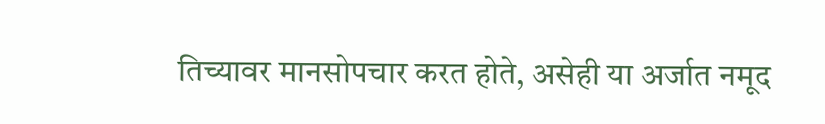तिच्यावर मानसोपचार करत होते, असेही या अर्जात नमूद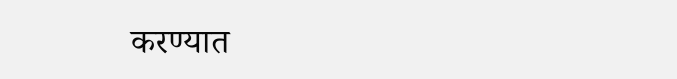करण्यात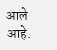आले आहे.